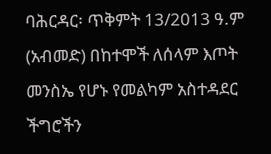ባሕርዳር፡ ጥቅምት 13/2013 ዓ.ም (አብመድ) በከተሞች ለሰላም እጦት መንስኤ የሆኑ የመልካም አስተዳደር ችግሮችን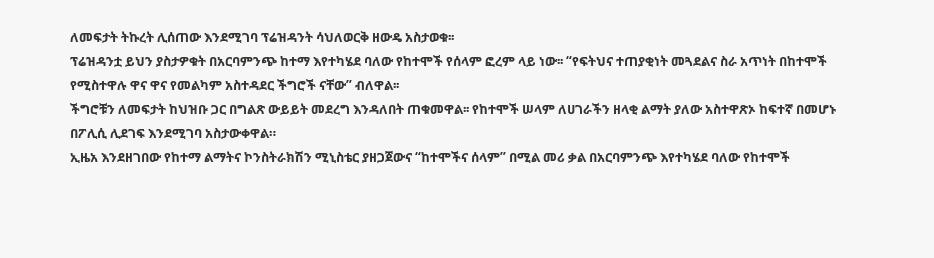ለመፍታት ትኩረት ሊሰጠው እንደሚገባ ፕሬዝዳንት ሳህለወርቅ ዘውዴ አስታወቁ፡፡
ፕሬዝዳንቷ ይህን ያስታዎቁት በአርባምንጭ ከተማ እየተካሄደ ባለው የከተሞች የሰላም ፎረም ላይ ነው፡፡ “የፍትህና ተጠያቂነት መጓደልና ስራ አጥነት በከተሞች የሚስተዋሉ ዋና ዋና የመልካም አስተዳደር ችግሮች ናቸው” ብለዋል፡፡
ችግሮቹን ለመፍታት ከህዝቡ ጋር በግልጽ ውይይት መደረግ እንዳለበት ጠቁመዋል፡፡ የከተሞች ሠላም ለሀገራችን ዘላቂ ልማት ያለው አስተዋጽኦ ከፍተኛ በመሆኑ በፖሊሲ ሊደገፍ እንደሚገባ አስታውቀዋል።
ኢዜአ እንደዘገበው የከተማ ልማትና ኮንስትራክሽን ሚኒስቴር ያዘጋጀውና “ከተሞችና ሰላም” በሚል መሪ ቃል በአርባምንጭ እየተካሄደ ባለው የከተሞች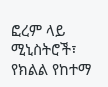ፎረም ላይ ሚኒስትሮች፣ የክልል የከተማ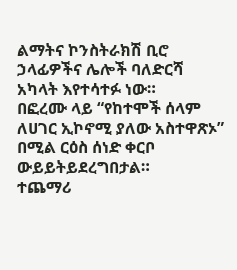ልማትና ኮንስትራክሽ ቢሮ ኃላፊዎችና ሌሎች ባለድርሻ አካላት እየተሳተፉ ነው።
በፎረሙ ላይ “የከተሞች ሰላም ለሀገር ኢኮኖሚ ያለው አስተዋጽኦ” በሚል ርዕስ ሰነድ ቀርቦ ውይይትይደረግበታል።
ተጨማሪ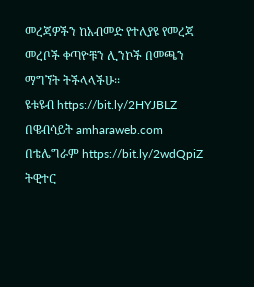መረጃዎችን ከአብመድ የተለያዩ የመረጃ መረቦች ቀጣዮቹን ሊንኮች በመጫን ማግኘት ትችላላችሁ፡፡
ዩቱዩብ https://bit.ly/2HYJBLZ
በዌብሳይት amharaweb.com
በቴሌግራም https://bit.ly/2wdQpiZ
ትዊተር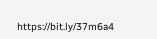https://bit.ly/37m6a4